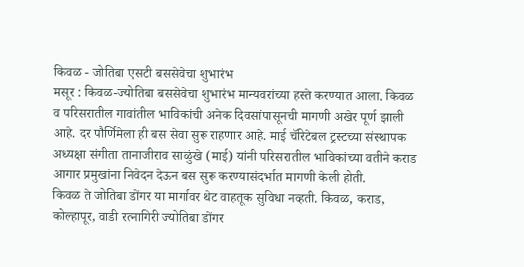किवळ - जोतिबा एसटी बससेवेचा शुभारंभ
मसूर : किवळ-ज्योतिबा बससेवेचा शुभारंभ मान्यवरांच्या हस्ते करण्यात आला. किवळ व परिसरातील गावांतील भाविकांची अनेक दिवसांपासूनची मागणी अखेर पूर्ण झाली आहे. दर पौर्णिमेला ही बस सेवा सुरू राहणार आहे. माई चॅरिटेबल ट्रस्टच्या संस्थापक अध्यक्षा संगीता तानाजीराव साळुंखे (माई) यांनी परिसरातील भाविकांच्या वतीने कराड आगार प्रमुखांना निवेदन देऊन बस सुरू करण्यासंदर्भात मागणी केली होती.
किवळ ते जोतिबा डोंगर या मार्गावर थेट वाहतूक सुविधा नव्हती. किवळ, कराड, कोल्हापूर, वाडी रत्नागिरी ज्योतिबा डोंगर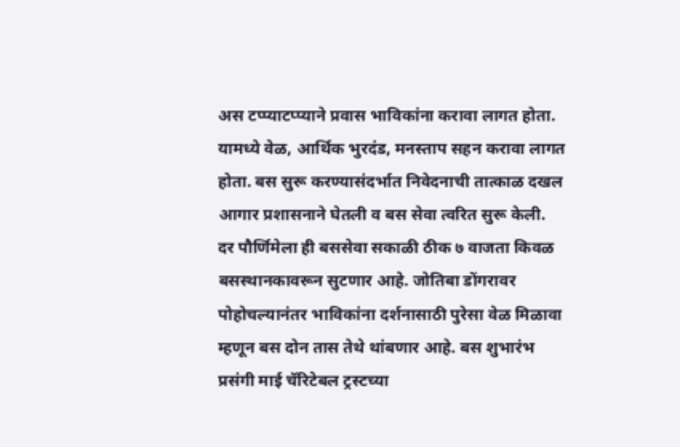अस टप्प्याटप्प्याने प्रवास भाविकांना करावा लागत होता. यामध्ये वेळ, आर्थिक भुरदंड, मनस्ताप सहन करावा लागत होता. बस सुरू करण्यासंदर्भात निवेदनाची तात्काळ दखल आगार प्रशासनाने घेतली व बस सेवा त्वरित सुरू केली.
दर पौर्णिमेला ही बससेवा सकाळी ठीक ७ वाजता किवळ बसस्थानकावरून सुटणार आहे. जोतिबा डोंगरावर पोहोचल्यानंतर भाविकांना दर्शनासाठी पुरेसा वेळ मिळावा म्हणून बस दोन तास तेथे थांबणार आहे. बस शुभारंभ प्रसंगी माई चॅरिटेबल ट्रस्टच्या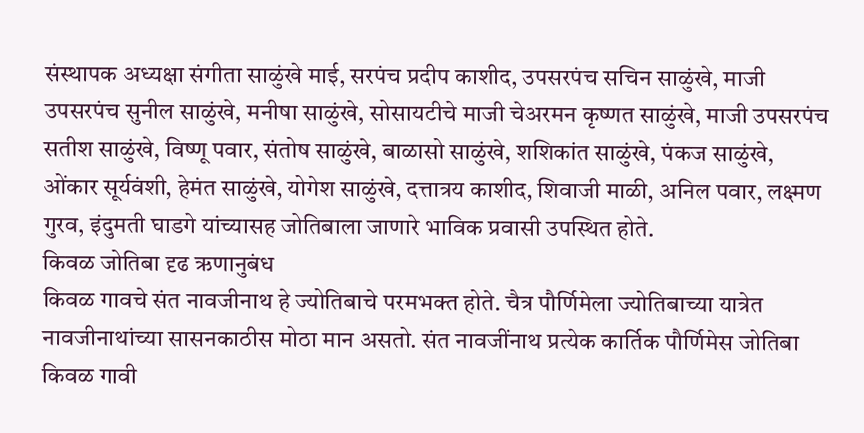संस्थापक अध्यक्षा संगीता साळुंखे माई, सरपंच प्रदीप काशीद, उपसरपंच सचिन साळुंखे, माजी उपसरपंच सुनील साळुंखे, मनीषा साळुंखे, सोसायटीचे माजी चेअरमन कृष्णत साळुंखे, माजी उपसरपंच सतीश साळुंखे, विष्णू पवार, संतोष साळुंखे, बाळासो साळुंखे, शशिकांत साळुंखे, पंकज साळुंखे, ओंकार सूर्यवंशी, हेमंत साळुंखे, योगेश साळुंखे, दत्तात्रय काशीद, शिवाजी माळी, अनिल पवार, लक्ष्मण गुरव, इंदुमती घाडगे यांच्यासह जोतिबाला जाणारे भाविक प्रवासी उपस्थित होते.
किवळ जोतिबा दृढ ऋणानुबंध
किवळ गावचे संत नावजीनाथ हे ज्योतिबाचे परमभक्त होते. चैत्र पौर्णिमेला ज्योतिबाच्या यात्रेत नावजीनाथांच्या सासनकाठीस मोठा मान असतो. संत नावजींनाथ प्रत्येक कार्तिक पौर्णिमेस जोतिबा किवळ गावी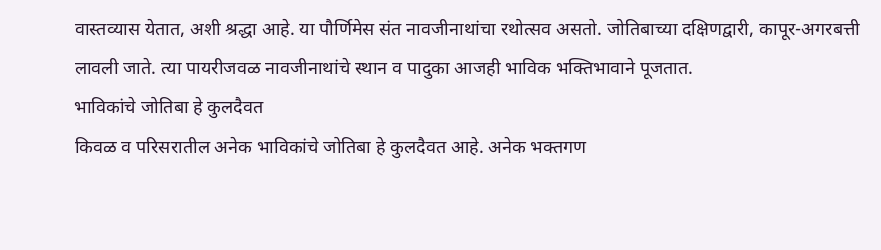वास्तव्यास येतात, अशी श्रद्धा आहे. या पौर्णिमेस संत नावजीनाथांचा रथोत्सव असतो. जोतिबाच्या दक्षिणद्वारी, कापूर-अगरबत्ती लावली जाते. त्या पायरीजवळ नावजीनाथांचे स्थान व पादुका आजही भाविक भक्तिभावाने पूजतात.
भाविकांचे जोतिबा हे कुलदैवत
किवळ व परिसरातील अनेक भाविकांचे जोतिबा हे कुलदैवत आहे. अनेक भक्तगण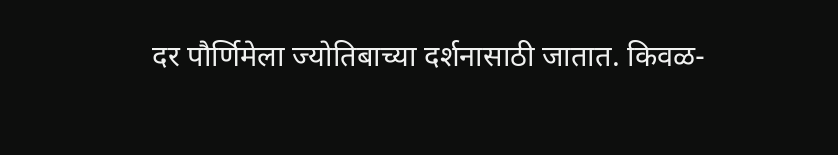दर पौर्णिमेला ज्योतिबाच्या दर्शनासाठी जातात. किवळ-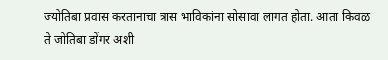ज्योतिबा प्रवास करतानाचा त्रास भाविकांना सोसावा लागत होता. आता किवळ ते जोतिबा डोंगर अशी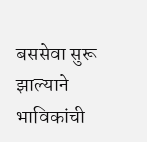बससेवा सुरू झाल्याने भाविकांची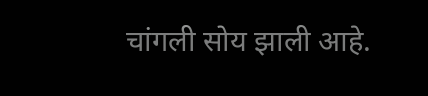चांगली सोय झाली आहे.